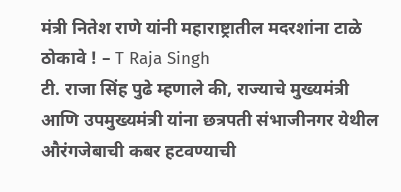मंत्री नितेश राणे यांनी महाराष्ट्रातील मदरशांना टाळे ठोकावे ! – T Raja Singh
टी. राजा सिंह पुढे म्हणाले की, राज्याचे मुख्यमंत्री आणि उपमुख्यमंत्री यांना छत्रपती संभाजीनगर येथील औरंगजेबाची कबर हटवण्याची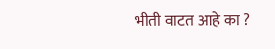भीती वाटत आहे का ?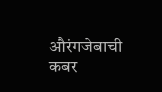औरंगजेबाची कबर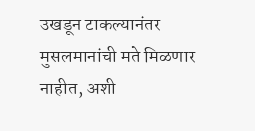उखडून टाकल्यानंतर मुसलमानांची मते मिळणार नाहीत, अशी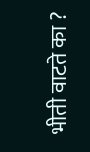भीती वाटते का ?